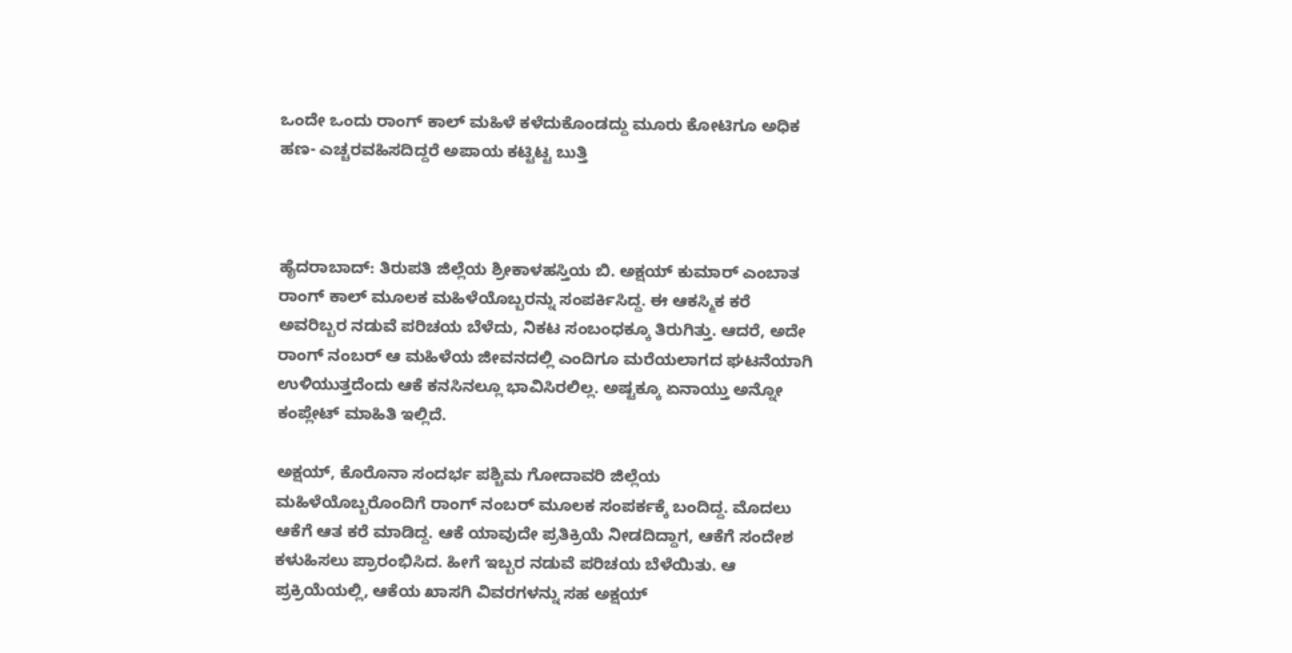ಒಂದೇ ಒಂದು ರಾಂಗ್ ಕಾಲ್ ಮಹಿಳೆ ಕಳೆದುಕೊಂಡದ್ದು ಮೂರು ಕೋಟಿಗೂ ಅಧಿಕ ಹಣ- ಎಚ್ಚರವಹಿಸದಿದ್ದರೆ ಅಪಾಯ ಕಟ್ಟಿಟ್ಟ ಬುತ್ತಿ



ಹೈದರಾಬಾದ್: ತಿರುಪತಿ ಜಿಲ್ಲೆಯ ಶ್ರೀಕಾಳಹಸ್ತಿಯ ಬಿ. ಅಕ್ಷಯ್ ಕುಮಾರ್ ಎಂಬಾತ ರಾಂಗ್ ಕಾಲ್ ಮೂಲಕ ಮಹಿಳೆಯೊಬ್ಬರನ್ನು ಸಂಪರ್ಕಿಸಿದ್ದ. ಈ ಆಕಸ್ಮಿಕ ಕರೆ ಅವರಿಬ್ಬರ ನಡುವೆ ಪರಿಚಯ ಬೆಳೆದು, ನಿಕಟ ಸಂಬಂಧಕ್ಕೂ ತಿರುಗಿತ್ತು. ಆದರೆ, ಅದೇ ರಾಂಗ್‌ ನಂಬ‌ರ್ ಆ ಮಹಿಳೆಯ ಜೀವನದಲ್ಲಿ ಎಂದಿಗೂ ಮರೆಯಲಾಗದ ಘಟನೆಯಾಗಿ ಉಳಿಯುತ್ತದೆಂದು ಆಕೆ ಕನಸಿನಲ್ಲೂ ಭಾವಿಸಿರಲಿಲ್ಲ. ಅಷ್ಟಕ್ಕೂ ಏನಾಯ್ತು ಅನ್ನೋ ಕಂಪ್ಲೇಟ್ ಮಾಹಿತಿ ಇಲ್ಲಿದೆ.

ಅಕ್ಷಯ್, ಕೊರೊನಾ ಸಂದರ್ಭ ಪಶ್ಚಿಮ ಗೋದಾವರಿ ಜಿಲ್ಲೆಯ ಮಹಿಳೆಯೊಬ್ಬರೊಂದಿಗೆ ರಾಂಗ್ ನಂಬ‌ರ್ ಮೂಲಕ ಸಂಪರ್ಕಕ್ಕೆ ಬಂದಿದ್ದ. ಮೊದಲು ಆಕೆಗೆ ಆತ ಕರೆ ಮಾಡಿದ್ದ. ಆಕೆ ಯಾವುದೇ ಪ್ರತಿಕ್ರಿಯೆ ನೀಡದಿದ್ದಾಗ, ಆಕೆಗೆ ಸಂದೇಶ ಕಳುಹಿಸಲು ಪ್ರಾರಂಭಿಸಿದ. ಹೀಗೆ ಇಬ್ಬರ ನಡುವೆ ಪರಿಚಯ ಬೆಳೆಯಿತು. ಆ ಪ್ರಕ್ರಿಯೆಯಲ್ಲಿ, ಆಕೆಯ ಖಾಸಗಿ ವಿವರಗಳನ್ನು ಸಹ ಅಕ್ಷಯ್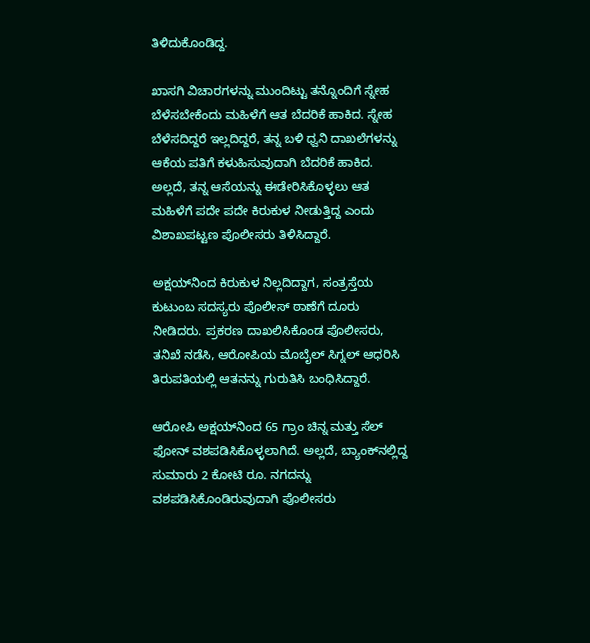ತಿಳಿದುಕೊಂಡಿದ್ದ.

ಖಾಸಗಿ ವಿಚಾರಗಳನ್ನು ಮುಂದಿಟ್ಟು ತನ್ನೊಂದಿಗೆ ಸ್ನೇಹ ಬೆಳೆಸಬೇಕೆಂದು ಮಹಿಳೆಗೆ ಆತ ಬೆದರಿಕೆ ಹಾಕಿದ. ಸ್ನೇಹ ಬೆಳೆಸದಿದ್ದರೆ ಇಲ್ಲದಿದ್ದರೆ, ತನ್ನ ಬಳಿ ಧ್ವನಿ ದಾಖಲೆಗಳನ್ನು ಆಕೆಯ ಪತಿಗೆ ಕಳುಹಿಸುವುದಾಗಿ ಬೆದರಿಕೆ ಹಾಕಿದ. ಅಲ್ಲದೆ, ತನ್ನ ಆಸೆಯನ್ನು ಈಡೇರಿಸಿಕೊಳ್ಳಲು ಆತ ಮಹಿಳೆಗೆ ಪದೇ ಪದೇ ಕಿರುಕುಳ ನೀಡುತ್ತಿದ್ದ ಎಂದು ವಿಶಾಖಪಟ್ಟಣ ಪೊಲೀಸರು ತಿಳಿಸಿದ್ದಾರೆ.

ಅಕ್ಷಯ್‌ನಿಂದ ಕಿರುಕುಳ ನಿಲ್ಲದಿದ್ದಾಗ, ಸಂತ್ರಸ್ತೆಯ ಕುಟುಂಬ ಸದಸ್ಯರು ಪೊಲೀಸ್‌ ಠಾಣೆಗೆ ದೂರು ನೀಡಿದರು. ಪ್ರಕರಣ ದಾಖಲಿಸಿಕೊಂಡ ಪೊಲೀಸರು, ತನಿಖೆ ನಡೆಸಿ, ಆರೋಪಿಯ ಮೊಬೈಲ್ ಸಿಗ್ನಲ್ ಆಧರಿಸಿ ತಿರುಪತಿಯಲ್ಲಿ ಆತನನ್ನು ಗುರುತಿಸಿ ಬಂಧಿಸಿದ್ದಾರೆ.

ಆರೋಪಿ ಅಕ್ಷಯ್‌ನಿಂದ 65 ಗ್ರಾಂ ಚಿನ್ನ ಮತ್ತು ಸೆಲ್ ಫೋನ್ ವಶಪಡಿಸಿಕೊಳ್ಳಲಾಗಿದೆ. ಅಲ್ಲದೆ, ಬ್ಯಾಂಕ್‌ನಲ್ಲಿದ್ದ ಸುಮಾರು 2 ಕೋಟಿ ರೂ. ನಗದನ್ನು ವಶಪಡಿಸಿಕೊಂಡಿರುವುದಾಗಿ ಪೊಲೀಸರು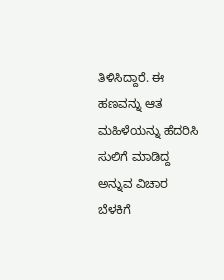ತಿಳಿಸಿದ್ದಾರೆ. ಈ ಹಣವನ್ನು ಆತ ಮಹಿಳೆಯನ್ನು ಹೆದರಿಸಿ ಸುಲಿಗೆ ಮಾಡಿದ್ದ ಅನ್ನುವ ವಿಚಾರ ಬೆಳಕಿಗೆ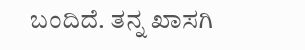ಬಂದಿದೆ. ತನ್ನ ಖಾಸಗಿ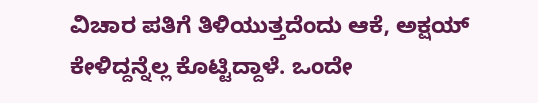ವಿಚಾರ ಪತಿಗೆ ತಿಳಿಯುತ್ತದೆಂದು ಆಕೆ, ಅಕ್ಷಯ್ ಕೇಳಿದ್ದನ್ನೆಲ್ಲ ಕೊಟ್ಟಿದ್ದಾಳೆ. ಒಂದೇ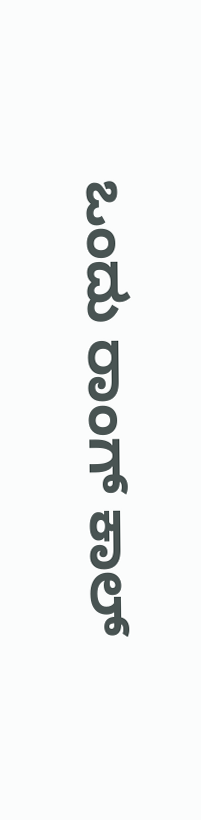ಒಂದು ರಾಂಗ್ ಕಾಲ್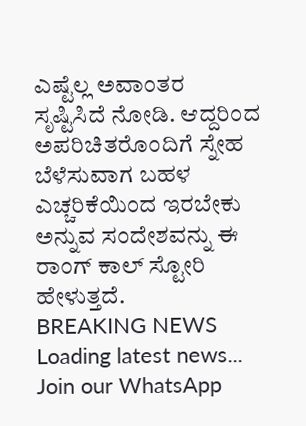ಎಷ್ಟೆಲ್ಲ ಅವಾಂತರ ಸೃಷ್ಟಿಸಿದೆ ನೋಡಿ. ಆದ್ದರಿಂದ ಅಪರಿಚಿತರೊಂದಿಗೆ ಸ್ನೇಹ ಬೆಳೆಸುವಾಗ ಬಹಳ ಎಚ್ಚರಿಕೆಯಿಂದ ಇರಬೇಕು ಅನ್ನುವ ಸಂದೇಶವನ್ನು ಈ ರಾಂಗ್ ಕಾಲ್ ಸ್ಟೋರಿ ಹೇಳುತ್ತದೆ.
BREAKING NEWS
Loading latest news...
Join our WhatsApp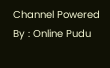Channel Powered By : Online Pudu